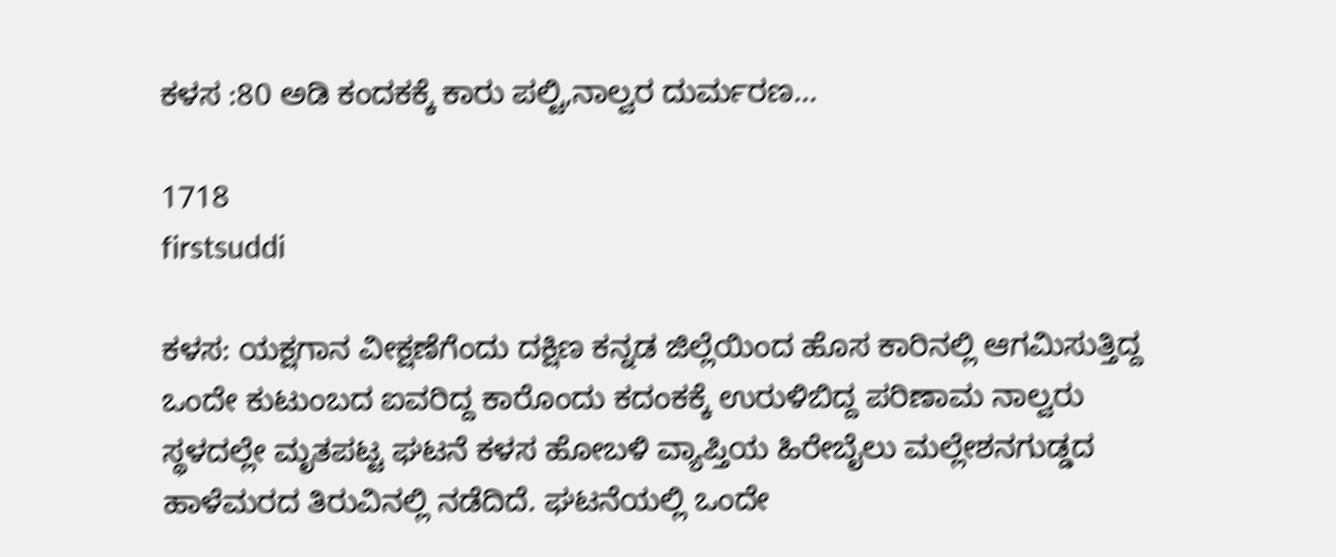ಕಳಸ :80 ಅಡಿ ಕಂದಕಕ್ಕೆ ಕಾರು ಪಲ್ಟಿ,ನಾಲ್ವರ ದುರ್ಮರಣ…

1718
firstsuddi

ಕಳಸ: ಯಕ್ಷಗಾನ ವೀಕ್ಷಣೆಗೆಂದು ದಕ್ಷಿಣ ಕನ್ನಡ ಜಿಲ್ಲೆಯಿಂದ ಹೊಸ ಕಾರಿನಲ್ಲಿ ಆಗಮಿಸುತ್ತಿದ್ದ ಒಂದೇ ಕುಟುಂಬದ ಐವರಿದ್ದ ಕಾರೊಂದು ಕದಂಕಕ್ಕೆ ಉರುಳಿಬಿದ್ದ ಪರಿಣಾಮ ನಾಲ್ವರು ಸ್ಥಳದಲ್ಲೇ ಮೃತಪಟ್ಟ ಘಟನೆ ಕಳಸ ಹೋಬಳಿ ವ್ಯಾಪ್ತಿಯ ಹಿರೇಬೈಲು ಮಲ್ಲೇಶನಗುಡ್ಡದ ಹಾಳೆಮರದ ತಿರುವಿನಲ್ಲಿ ನಡೆದಿದೆ. ಘಟನೆಯಲ್ಲಿ ಒಂದೇ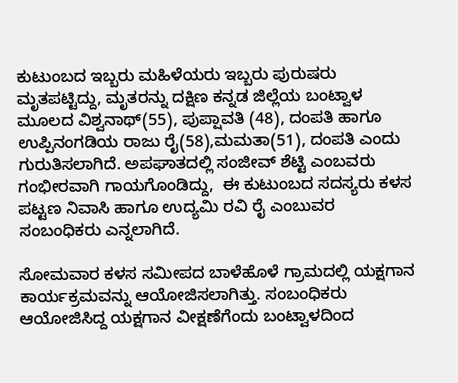ಕುಟುಂಬದ ಇಬ್ಬರು ಮಹಿಳೆಯರು ಇಬ್ಬರು ಪುರುಷರು ಮೃತಪಟ್ಟಿದ್ದು, ಮೃತರನ್ನು ದಕ್ಷಿಣ ಕನ್ನಡ ಜಿಲ್ಲೆಯ ಬಂಟ್ವಾಳ ಮೂಲದ ವಿಶ್ವನಾಥ್(55), ಪುಪ್ಷಾವತಿ (48), ದಂಪತಿ ಹಾಗೂ ಉಪ್ಪಿನಂಗಡಿಯ ರಾಜು ರೈ(58),ಮಮತಾ(51), ದಂಪತಿ ಎಂದು ಗುರುತಿಸಲಾಗಿದೆ. ಅಪಘಾತದಲ್ಲಿ ಸಂಜೀವ್ ಶೆಟ್ಟಿ ಎಂಬವರು ಗಂಭೀರವಾಗಿ ಗಾಯಗೊಂಡಿದ್ದು,  ಈ ಕುಟುಂಬದ ಸದಸ್ಯರು ಕಳಸ ಪಟ್ಟಣ ನಿವಾಸಿ ಹಾಗೂ ಉದ್ಯಮಿ ರವಿ ರೈ ಎಂಬುವರ ಸಂಬಂಧಿಕರು ಎನ್ನಲಾಗಿದೆ.

ಸೋಮವಾರ ಕಳಸ ಸಮೀಪದ ಬಾಳೆಹೊಳೆ ಗ್ರಾಮದಲ್ಲಿ ಯಕ್ಷಗಾನ ಕಾರ್ಯಕ್ರಮವನ್ನು ಆಯೋಜಿಸಲಾಗಿತ್ತು. ಸಂಬಂಧಿಕರು ಆಯೋಜಿಸಿದ್ದ ಯಕ್ಷಗಾನ ವೀಕ್ಷಣೆಗೆಂದು ಬಂಟ್ವಾಳದಿಂದ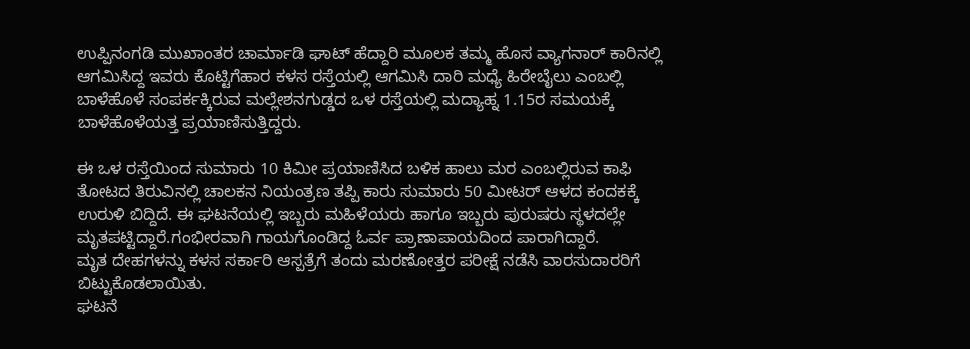ಉಪ್ಪಿನಂಗಡಿ ಮುಖಾಂತರ ಚಾರ್ಮಾಡಿ ಘಾಟ್ ಹೆದ್ದಾರಿ ಮೂಲಕ ತಮ್ಮ ಹೊಸ ವ್ಯಾಗನಾರ್ ಕಾರಿನಲ್ಲಿ ಆಗಮಿಸಿದ್ದ ಇವರು ಕೊಟ್ಟಿಗೆಹಾರ ಕಳಸ ರಸ್ತೆಯಲ್ಲಿ ಆಗಮಿಸಿ ದಾರಿ ಮಧ್ಯೆ ಹಿರೇಬೈಲು ಎಂಬಲ್ಲಿ ಬಾಳೆಹೊಳೆ ಸಂಪರ್ಕಕ್ಕಿರುವ ಮಲ್ಲೇಶನಗುಡ್ಡದ ಒಳ ರಸ್ತೆಯಲ್ಲಿ ಮದ್ಯಾಹ್ನ 1.15ರ ಸಮಯಕ್ಕೆ ಬಾಳೆಹೊಳೆಯತ್ತ ಪ್ರಯಾಣಿಸುತ್ತಿದ್ದರು.

ಈ ಒಳ ರಸ್ತೆಯಿಂದ ಸುಮಾರು 10 ಕಿಮೀ ಪ್ರಯಾಣಿಸಿದ ಬಳಿಕ ಹಾಲು ಮರ ಎಂಬಲ್ಲಿರುವ ಕಾಫಿ ತೋಟದ ತಿರುವಿನಲ್ಲಿ ಚಾಲಕನ ನಿಯಂತ್ರಣ ತಪ್ಪಿ ಕಾರು ಸುಮಾರು 50 ಮೀಟರ್ ಆಳದ ಕಂದಕಕ್ಕೆ ಉರುಳಿ ಬಿದ್ದಿದೆ. ಈ ಘಟನೆಯಲ್ಲಿ ಇಬ್ಬರು ಮಹಿಳೆಯರು ಹಾಗೂ ಇಬ್ಬರು ಪುರುಷರು ಸ್ಥಳದಲ್ಲೇ ಮೃತಪಟ್ಟಿದ್ದಾರೆ.ಗಂಭೀರವಾಗಿ ಗಾಯಗೊಂಡಿದ್ದ ಓರ್ವ ಪ್ರಾಣಾಪಾಯದಿಂದ ಪಾರಾಗಿದ್ದಾರೆ.
ಮೃತ ದೇಹಗಳನ್ನು ಕಳಸ ಸರ್ಕಾರಿ ಆಸ್ಪತ್ರೆಗೆ ತಂದು ಮರಣೋತ್ತರ ಪರೀಕ್ಷೆ ನಡೆಸಿ ವಾರಸುದಾರರಿಗೆ ಬಿಟ್ಟುಕೊಡಲಾಯಿತು.
ಘಟನೆ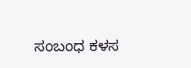ಸಂಬಂಧ ಕಳಸ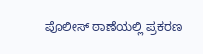ಪೊಲೀಸ್ ಠಾಣೆಯಲ್ಲಿ ಪ್ರಕರಣ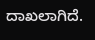ದಾಖಲಾಗಿದೆ.